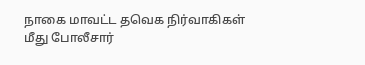நாகை மாவட்ட தவெக நிர்வாகிகள் மீது போலீசார்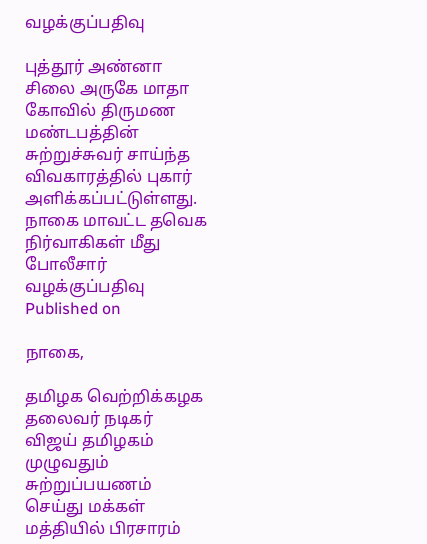வழக்குப்பதிவு

புத்தூர் அண்னா சிலை அருகே மாதா கோவில் திருமண மண்டபத்தின் சுற்றுச்சுவர் சாய்ந்த விவகாரத்தில் புகார் அளிக்கப்பட்டுள்ளது.
நாகை மாவட்ட தவெக நிர்வாகிகள் மீது போலீசார் வழக்குப்பதிவு
Published on

நாகை,

தமிழக வெற்றிக்கழக தலைவர் நடிகர் விஜய் தமிழகம் முழுவதும் சுற்றுப்பயணம் செய்து மக்கள் மத்தியில் பிரசாரம்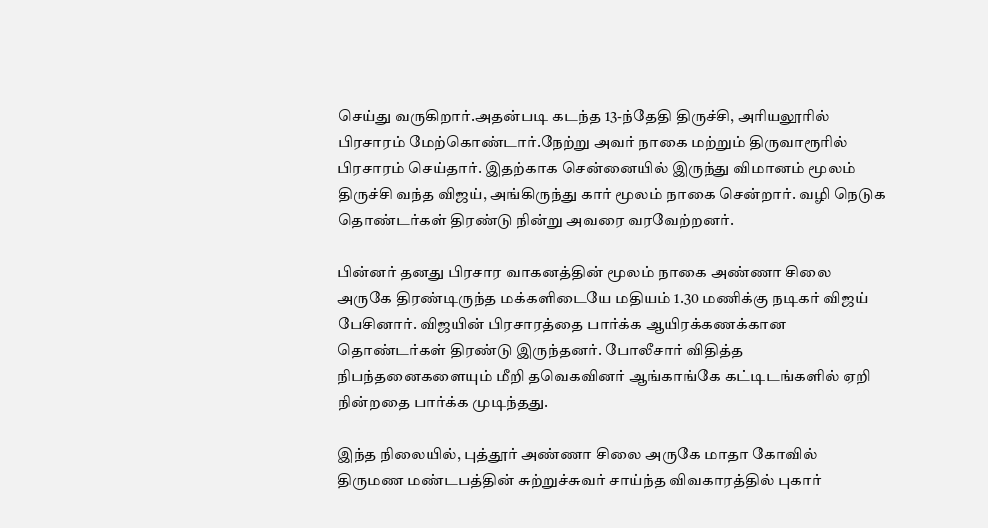செய்து வருகிறார்.அதன்படி கடந்த 13-ந்தேதி திருச்சி, அரியலூரில் பிரசாரம் மேற்கொண்டார்.நேற்று அவர் நாகை மற்றும் திருவாரூரில் பிரசாரம் செய்தார். இதற்காக சென்னையில் இருந்து விமானம் மூலம் திருச்சி வந்த விஜய், அங்கிருந்து கார் மூலம் நாகை சென்றார். வழி நெடுக தொண்டர்கள் திரண்டு நின்று அவரை வரவேற்றனர்.

பின்னர் தனது பிரசார வாகனத்தின் மூலம் நாகை அண்ணா சிலை அருகே திரண்டிருந்த மக்களிடையே மதியம் 1.30 மணிக்கு நடிகர் விஜய் பேசினார். விஜயின் பிரசாரத்தை பார்க்க ஆயிரக்கணக்கான தொண்டர்கள் திரண்டு இருந்தனர். போலீசார் விதித்த நிபந்தனைகளையும் மீறி தவெகவினர் ஆங்காங்கே கட்டிடங்களில் ஏறி நின்றதை பார்க்க முடிந்தது.

இந்த நிலையில், புத்தூர் அண்ணா சிலை அருகே மாதா கோவில் திருமண மண்டபத்தின் சுற்றுச்சுவர் சாய்ந்த விவகாரத்தில் புகார்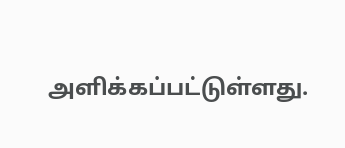அளிக்கப்பட்டுள்ளது.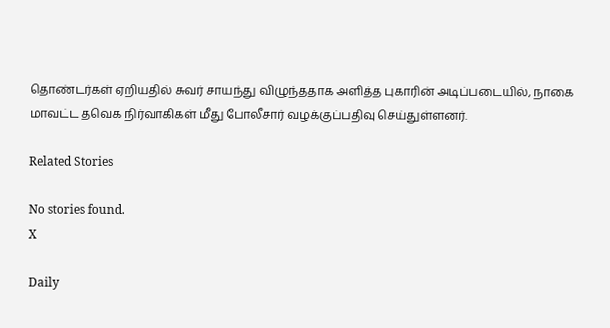தொண்டர்கள் ஏறியதில் சுவர் சாயந்து விழுந்ததாக அளித்த புகாரின் அடிப்படையில், நாகை மாவட்ட தவெக நிர்வாகிகள் மீது போலீசார் வழக்குப்பதிவு செய்துள்ளனர்.

Related Stories

No stories found.
X

Daily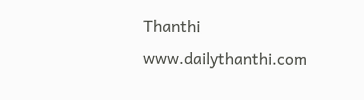Thanthi
www.dailythanthi.com